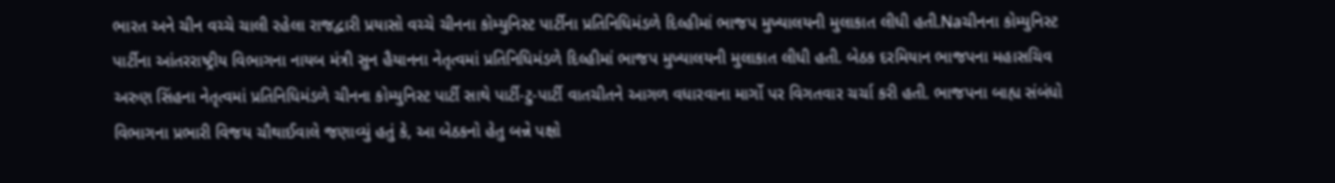ભારત અને ચીન વચ્ચે ચાલી રહેલા રાજદ્વારી પ્રયાસો વચ્ચે ચીનના કોમ્યુનિસ્ટ પાર્ટીના પ્રતિનિધિમંડળે દિલ્હીમાં ભાજપ મુખ્યાલયની મુલાકાત લીધી હતી.Naચીનના કોમ્યુનિસ્ટ પાર્ટીના આંતરરાષ્ટ્રીય વિભાગના નાયબ મંત્રી સુન હૈયાનના નેતૃત્વમાં પ્રતિનિધિમંડળે દિલ્હીમાં ભાજપ મુખ્યાલયની મુલાકાત લીધી હતી. બેઠક દરમિયાન ભાજપના મહાસચિવ અરુણ સિંહના નેતૃત્વમાં પ્રતિનિધિમંડળે ચીનના કોમ્યુનિસ્ટ પાર્ટી સાથે પાર્ટી-ટુ-પાર્ટી વાતચીતને આગળ વધારવાના માર્ગો પર વિગતવાર ચર્ચા કરી હતી. ભાજપના બાહ્ય સંબંધો વિભાગના પ્રભારી વિજય ચૌથાઈવાલે જણાવ્યું હતું કે, આ બેઠકનો હેતુ બન્ને પક્ષો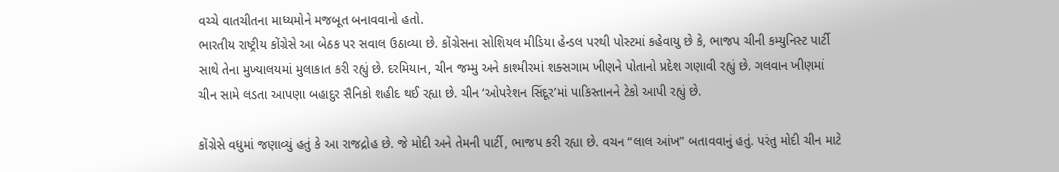વચ્ચે વાતચીતના માધ્યમોને મજબૂત બનાવવાનો હતો.
ભારતીય રાષ્ટ્રીય કોંગ્રેસે આ બેઠક પર સવાલ ઉઠાવ્યા છે. કોંગ્રેસના સોશિયલ મીડિયા હેન્ડલ પરથી પોસ્ટમાં કહેવાયુ છે કે, ભાજપ ચીની કમ્યુનિસ્ટ પાર્ટી સાથે તેના મુખ્યાલયમાં મુલાકાત કરી રહ્યું છે. દરમિયાન, ચીન જમ્મુ અને કાશ્મીરમાં શક્સગામ ખીણને પોતાનો પ્રદેશ ગણાવી રહ્યું છે. ગલવાન ખીણમાં ચીન સામે લડતા આપણા બહાદુર સૈનિકો શહીદ થઈ રહ્યા છે. ચીન ‘ઓપરેશન સિંદૂર’માં પાકિસ્તાનને ટેકો આપી રહ્યું છે.

કોંગ્રેસે વધુમાં જણાવ્યું હતું કે આ રાજદ્રોહ છે. જે મોદી અને તેમની પાર્ટી, ભાજપ કરી રહ્યા છે. વચન “લાલ આંખ” બતાવવાનું હતું. પરંતુ મોદી ચીન માટે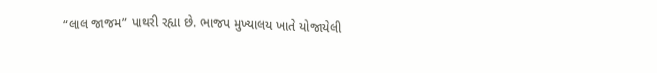“લાલ જાજમ” પાથરી રહ્યા છે. ભાજપ મુખ્યાલય ખાતે યોજાયેલી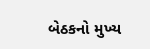બેઠકનો મુખ્ય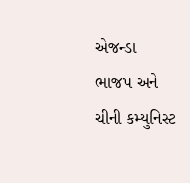એજન્ડા ભાજપ અને ચીની કમ્યુનિસ્ટ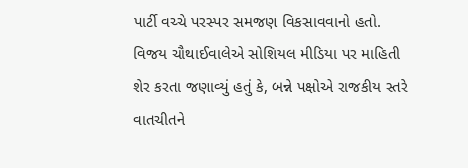પાર્ટી વચ્ચે પરસ્પર સમજણ વિકસાવવાનો હતો. વિજય ચૌથાઈવાલેએ સોશિયલ મીડિયા પર માહિતી શેર કરતા જણાવ્યું હતું કે, બન્ને પક્ષોએ રાજકીય સ્તરે વાતચીતને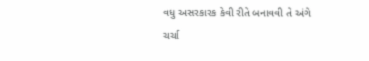વધુ અસરકારક કેવી રીતે બનાવવી તે અંગે ચર્ચા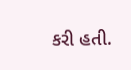કરી હતી.